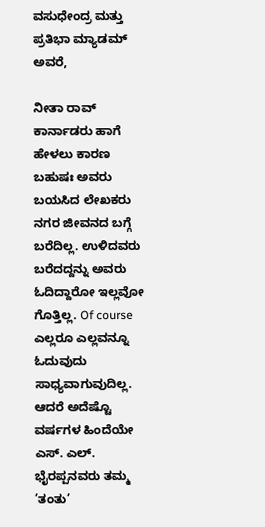ವಸುಧೇಂದ್ರ ಮತ್ತು ಪ್ರತಿಭಾ ಮ್ಯಾಡಮ್ ಅವರೆ,

ನೀತಾ ರಾವ್
ಕಾರ್ನಾಡರು ಹಾಗೆ ಹೇಳಲು ಕಾರಣ ಬಹುಷಃ ಅವರು ಬಯಸಿದ ಲೇಖಕರು ನಗರ ಜೀವನದ ಬಗ್ಗೆ ಬರೆದಿಲ್ಲ. ಉಳಿದವರು ಬರೆದದ್ದನ್ನು ಅವರು ಓದಿದ್ದಾರೋ ಇಲ್ಲವೋ ಗೊತ್ತಿಲ್ಲ. Of course ಎಲ್ಲರೂ ಎಲ್ಲವನ್ನೂ ಓದುವುದು ಸಾಧ್ಯವಾಗುವುದಿಲ್ಲ.
ಆದರೆ ಅದೆಷ್ಟೊ ವರ್ಷಗಳ ಹಿಂದೆಯೇ ಎಸ್. ಎಲ್. ಭೈರಪ್ಪನವರು ತಮ್ಮ ’ತಂತು’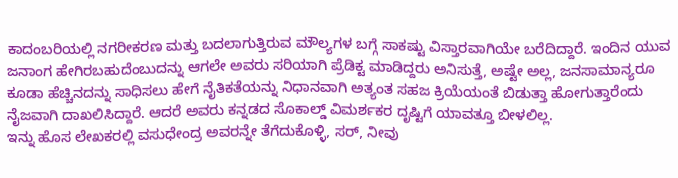ಕಾದಂಬರಿಯಲ್ಲಿ ನಗರೀಕರಣ ಮತ್ತು ಬದಲಾಗುತ್ತಿರುವ ಮೌಲ್ಯಗಳ ಬಗ್ಗೆ ಸಾಕಷ್ಟು ವಿಸ್ತಾರವಾಗಿಯೇ ಬರೆದಿದ್ದಾರೆ. ಇಂದಿನ ಯುವ ಜನಾಂಗ ಹೇಗಿರಬಹುದೆಂಬುದನ್ನು ಆಗಲೇ ಅವರು ಸರಿಯಾಗಿ ಪ್ರೆಡಿಕ್ಟ ಮಾಡಿದ್ದರು ಅನಿಸುತ್ತೆ, ಅಷ್ಟೇ ಅಲ್ಲ, ಜನಸಾಮಾನ್ಯರೂ ಕೂಡಾ ಹೆಚ್ಚಿನದನ್ನು ಸಾಧಿಸಲು ಹೇಗೆ ನೈತಿಕತೆಯನ್ನು ನಿಧಾನವಾಗಿ ಅತ್ಯಂತ ಸಹಜ ಕ್ರಿಯೆಯಂತೆ ಬಿಡುತ್ತಾ ಹೋಗುತ್ತಾರೆಂದು ನೈಜವಾಗಿ ದಾಖಲಿಸಿದ್ದಾರೆ. ಆದರೆ ಅವರು ಕನ್ನಡದ ಸೊಕಾಲ್ಡ್ ವಿಮರ್ಶಕರ ದೃಷ್ಟಿಗೆ ಯಾವತ್ತೂ ಬೀಳಲಿಲ್ಲ.
ಇನ್ನು ಹೊಸ ಲೇಖಕರಲ್ಲಿ ವಸುಧೇಂದ್ರ ಅವರನ್ನೇ ತೆಗೆದುಕೊಳ್ಳಿ, ಸರ್, ನೀವು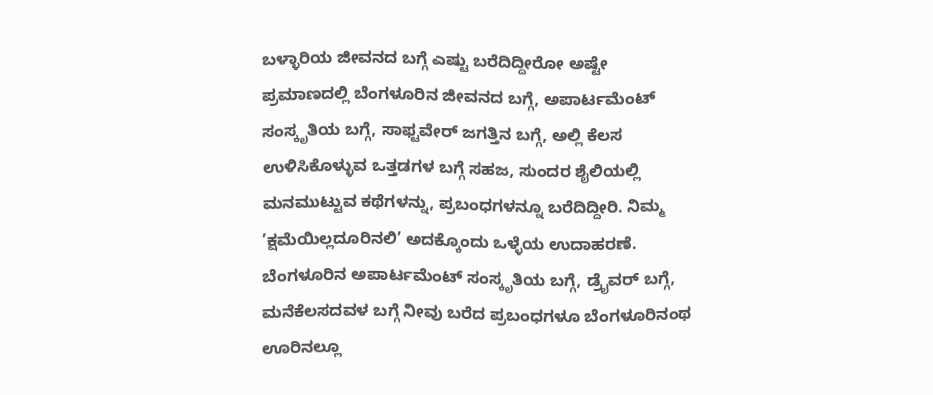ಬಳ್ಳಾರಿಯ ಜೀವನದ ಬಗ್ಗೆ ಎಷ್ಟು ಬರೆದಿದ್ದೀರೋ ಅಷ್ಟೇ ಪ್ರಮಾಣದಲ್ಲಿ ಬೆಂಗಳೂರಿನ ಜೀವನದ ಬಗ್ಗೆ, ಅಪಾರ್ಟಮೆಂಟ್ ಸಂಸ್ಕೃತಿಯ ಬಗ್ಗೆ, ಸಾಫ್ಟವೇರ್ ಜಗತ್ತಿನ ಬಗ್ಗೆ, ಅಲ್ಲಿ ಕೆಲಸ ಉಳಿಸಿಕೊಳ್ಳುವ ಒತ್ತಡಗಳ ಬಗ್ಗೆ ಸಹಜ, ಸುಂದರ ಶೈಲಿಯಲ್ಲಿ ಮನಮುಟ್ಟುವ ಕಥೆಗಳನ್ನು, ಪ್ರಬಂಧಗಳನ್ನೂ ಬರೆದಿದ್ದೀರಿ. ನಿಮ್ಮ ’ಕ್ಷಮೆಯಿಲ್ಲದೂರಿನಲಿ’ ಅದಕ್ಕೊಂದು ಒಳ್ಳೆಯ ಉದಾಹರಣೆ. ಬೆಂಗಳೂರಿನ ಅಪಾರ್ಟಮೆಂಟ್ ಸಂಸ್ಕೃತಿಯ ಬಗ್ಗೆ, ಡ್ರೈವರ್ ಬಗ್ಗೆ, ಮನೆಕೆಲಸದವಳ ಬಗ್ಗೆ ನೀವು ಬರೆದ ಪ್ರಬಂಧಗಳೂ ಬೆಂಗಳೂರಿನಂಥ ಊರಿನಲ್ಲೂ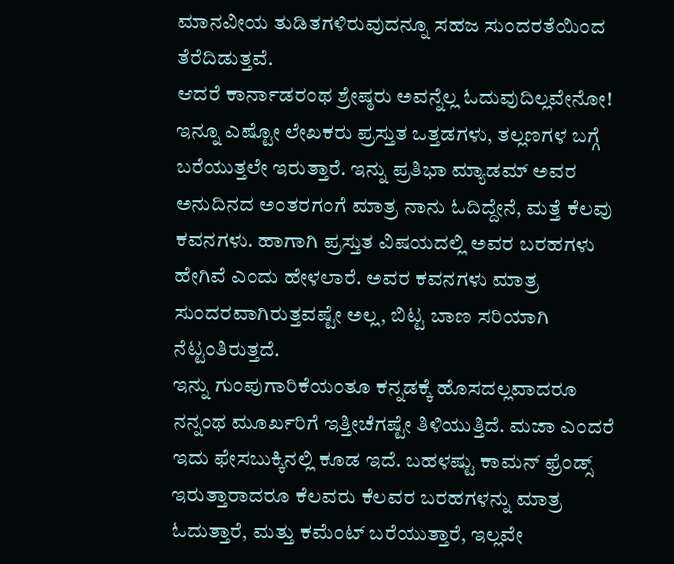ಮಾನವೀಯ ತುಡಿತಗಳಿರುವುದನ್ನೂ ಸಹಜ ಸುಂದರತೆಯಿಂದ ತೆರೆದಿಡುತ್ತವೆ.
ಆದರೆ ಕಾರ್ನಾಡರಂಥ ಶ್ರೇಷ್ಠರು ಅವನ್ನೆಲ್ಲ ಓದುವುದಿಲ್ಲವೇನೋ! ಇನ್ನೂ ಎಷ್ಟೋ ಲೇಖಕರು ಪ್ರಸ್ತುತ ಒತ್ತಡಗಳು, ತಲ್ಲಣಗಳ ಬಗ್ಗೆ ಬರೆಯುತ್ತಲೇ ಇರುತ್ತಾರೆ. ಇನ್ನು ಪ್ರತಿಭಾ ಮ್ಯಾಡಮ್ ಅವರ ಅನುದಿನದ ಅಂತರಗಂಗೆ ಮಾತ್ರ ನಾನು ಓದಿದ್ದೇನೆ, ಮತ್ತೆ ಕೆಲವು ಕವನಗಳು. ಹಾಗಾಗಿ ಪ್ರಸ್ತುತ ವಿಷಯದಲ್ಲಿ ಅವರ ಬರಹಗಳು ಹೇಗಿವೆ ಎಂದು ಹೇಳಲಾರೆ. ಅವರ ಕವನಗಳು ಮಾತ್ರ ಸುಂದರವಾಗಿರುತ್ತವಷ್ಟೇ ಅಲ್ಲ, ಬಿಟ್ಟ ಬಾಣ ಸರಿಯಾಗಿ ನೆಟ್ಟಂತಿರುತ್ತದೆ.
ಇನ್ನು ಗುಂಪುಗಾರಿಕೆಯಂತೂ ಕನ್ನಡಕ್ಕೆ ಹೊಸದಲ್ಲವಾದರೂ ನನ್ನಂಥ ಮೂರ್ಖರಿಗೆ ಇತ್ತೀಚೆಗಷ್ಟೇ ತಿಳಿಯುತ್ತಿದೆ. ಮಜಾ ಎಂದರೆ ಇದು ಫೇಸಬುಕ್ಕಿನಲ್ಲಿ ಕೂಡ ಇದೆ. ಬಹಳಷ್ಟು ಕಾಮನ್ ಫ್ರೆಂಡ್ಸ್ ಇರುತ್ತಾರಾದರೂ ಕೆಲವರು ಕೆಲವರ ಬರಹಗಳನ್ನು ಮಾತ್ರ ಓದುತ್ತಾರೆ, ಮತ್ತು ಕಮೆಂಟ್ ಬರೆಯುತ್ತಾರೆ, ಇಲ್ಲವೇ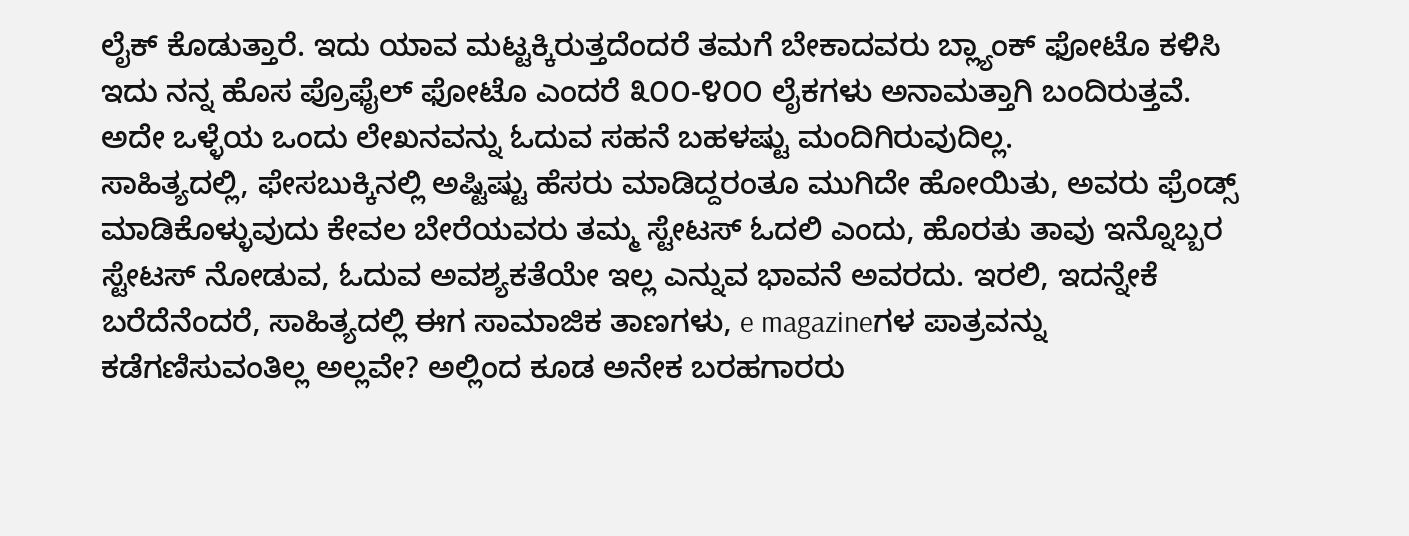ಲೈಕ್ ಕೊಡುತ್ತಾರೆ. ಇದು ಯಾವ ಮಟ್ಟಕ್ಕಿರುತ್ತದೆಂದರೆ ತಮಗೆ ಬೇಕಾದವರು ಬ್ಲ್ಯಾಂಕ್ ಫೋಟೊ ಕಳಿಸಿ ಇದು ನನ್ನ ಹೊಸ ಪ್ರೊಫೈಲ್ ಫೋಟೊ ಎಂದರೆ ೩೦೦-೪೦೦ ಲೈಕಗಳು ಅನಾಮತ್ತಾಗಿ ಬಂದಿರುತ್ತವೆ. ಅದೇ ಒಳ್ಳೆಯ ಒಂದು ಲೇಖನವನ್ನು ಓದುವ ಸಹನೆ ಬಹಳಷ್ಟು ಮಂದಿಗಿರುವುದಿಲ್ಲ.
ಸಾಹಿತ್ಯದಲ್ಲಿ, ಫೇಸಬುಕ್ಕಿನಲ್ಲಿ ಅಷ್ಟಿಷ್ಟು ಹೆಸರು ಮಾಡಿದ್ದರಂತೂ ಮುಗಿದೇ ಹೋಯಿತು, ಅವರು ಫ್ರೆಂಡ್ಸ್ ಮಾಡಿಕೊಳ್ಳುವುದು ಕೇವಲ ಬೇರೆಯವರು ತಮ್ಮ ಸ್ಟೇಟಸ್ ಓದಲಿ ಎಂದು, ಹೊರತು ತಾವು ಇನ್ನೊಬ್ಬರ ಸ್ಟೇಟಸ್ ನೋಡುವ, ಓದುವ ಅವಶ್ಯಕತೆಯೇ ಇಲ್ಲ ಎನ್ನುವ ಭಾವನೆ ಅವರದು. ಇರಲಿ, ಇದನ್ನೇಕೆ ಬರೆದೆನೆಂದರೆ, ಸಾಹಿತ್ಯದಲ್ಲಿ ಈಗ ಸಾಮಾಜಿಕ ತಾಣಗಳು, e magazineಗಳ ಪಾತ್ರವನ್ನು ಕಡೆಗಣಿಸುವಂತಿಲ್ಲ ಅಲ್ಲವೇ? ಅಲ್ಲಿಂದ ಕೂಡ ಅನೇಕ ಬರಹಗಾರರು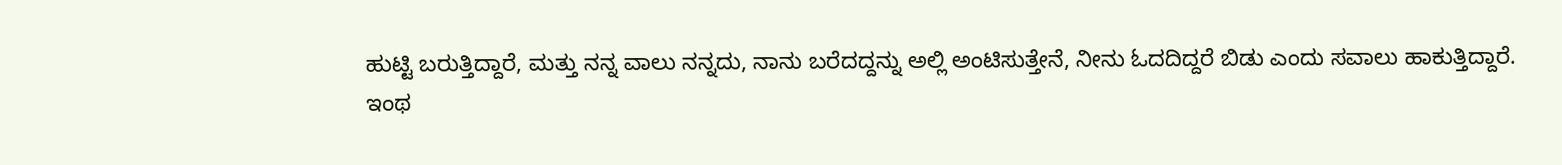ಹುಟ್ಟಿ ಬರುತ್ತಿದ್ದಾರೆ, ಮತ್ತು ನನ್ನ ವಾಲು ನನ್ನದು, ನಾನು ಬರೆದದ್ದನ್ನು ಅಲ್ಲಿ ಅಂಟಿಸುತ್ತೇನೆ, ನೀನು ಓದದಿದ್ದರೆ ಬಿಡು ಎಂದು ಸವಾಲು ಹಾಕುತ್ತಿದ್ದಾರೆ.
ಇಂಥ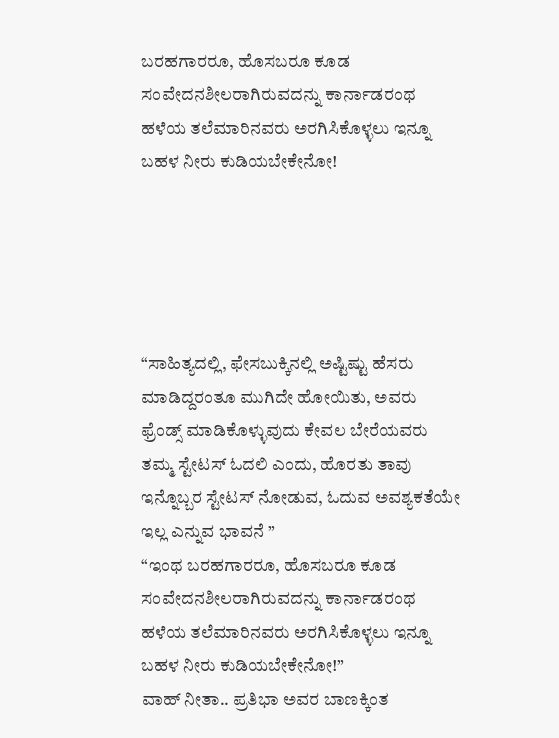ಬರಹಗಾರರೂ, ಹೊಸಬರೂ ಕೂಡ ಸಂವೇದನಶೀಲರಾಗಿರುವದನ್ನು ಕಾರ್ನಾಡರಂಥ ಹಳೆಯ ತಲೆಮಾರಿನವರು ಅರಗಿಸಿಕೊಳ್ಳಲು ಇನ್ನೂ ಬಹಳ ನೀರು ಕುಡಿಯಬೇಕೇನೋ!





“ಸಾಹಿತ್ಯದಲ್ಲಿ, ಫೇಸಬುಕ್ಕಿನಲ್ಲಿ ಅಷ್ಟಿಷ್ಟು ಹೆಸರು ಮಾಡಿದ್ದರಂತೂ ಮುಗಿದೇ ಹೋಯಿತು, ಅವರು ಫ್ರೆಂಡ್ಸ್ ಮಾಡಿಕೊಳ್ಳುವುದು ಕೇವಲ ಬೇರೆಯವರು ತಮ್ಮ ಸ್ಟೇಟಸ್ ಓದಲಿ ಎಂದು, ಹೊರತು ತಾವು ಇನ್ನೊಬ್ಬರ ಸ್ಟೇಟಸ್ ನೋಡುವ, ಓದುವ ಅವಶ್ಯಕತೆಯೇ ಇಲ್ಲ ಎನ್ನುವ ಭಾವನೆ ”
“ಇಂಥ ಬರಹಗಾರರೂ, ಹೊಸಬರೂ ಕೂಡ ಸಂವೇದನಶೀಲರಾಗಿರುವದನ್ನು ಕಾರ್ನಾಡರಂಥ ಹಳೆಯ ತಲೆಮಾರಿನವರು ಅರಗಿಸಿಕೊಳ್ಳಲು ಇನ್ನೂ ಬಹಳ ನೀರು ಕುಡಿಯಬೇಕೇನೋ!”
ವಾಹ್ ನೀತಾ.. ಪ್ರತಿಭಾ ಅವರ ಬಾಣಕ್ಕಿಂತ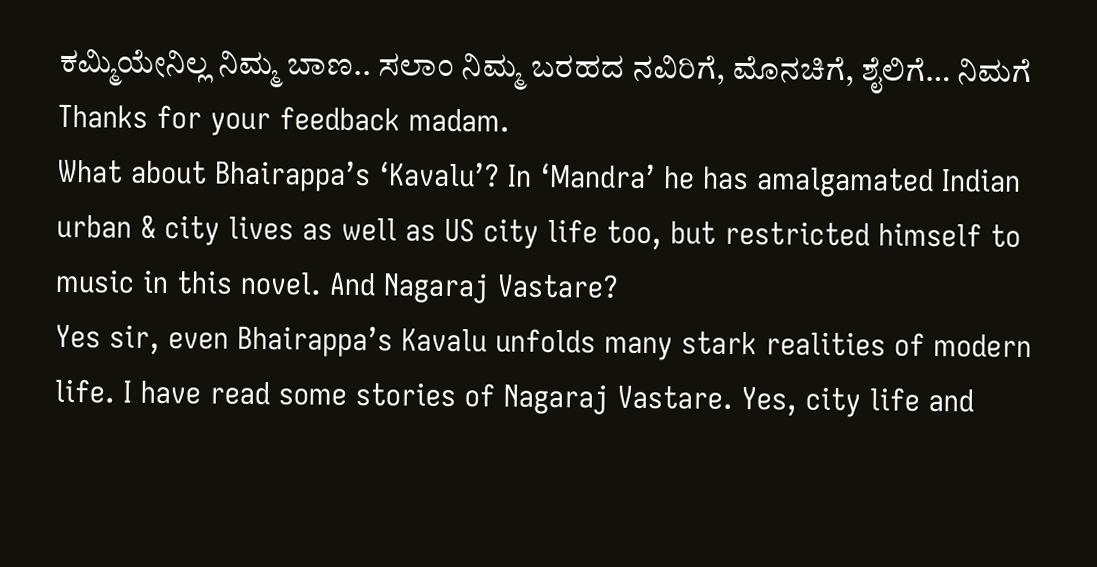ಕಮ್ಮಿಯೇನಿಲ್ಲ ನಿಮ್ಮ ಬಾಣ.. ಸಲಾಂ ನಿಮ್ಮ ಬರಹದ ನವಿರಿಗೆ, ಮೊನಚಿಗೆ, ಶೈಲಿಗೆ… ನಿಮಗೆ
Thanks for your feedback madam.
What about Bhairappa’s ‘Kavalu’? In ‘Mandra’ he has amalgamated Indian urban & city lives as well as US city life too, but restricted himself to music in this novel. And Nagaraj Vastare?
Yes sir, even Bhairappa’s Kavalu unfolds many stark realities of modern life. I have read some stories of Nagaraj Vastare. Yes, city life and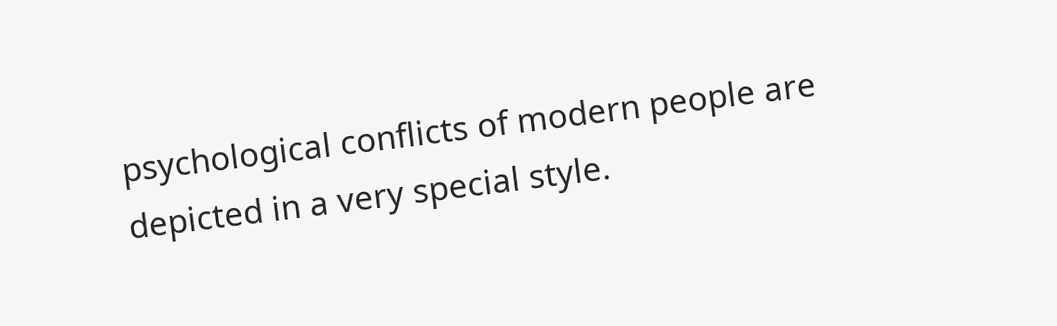psychological conflicts of modern people are depicted in a very special style.